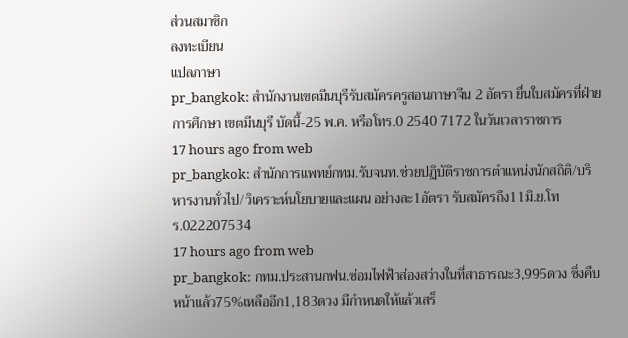ส่วนสมาชิก
ลงทะเบียน
แปลภาษา
pr_bangkok: สำนักงานเขตมีนบุรีรับสมัครครูสอนภาษาจีน 2 อัตรา ยื่นใบสมัครที่ฝ่ายการศึกษา เขตมีนบุรี บัดนี้-25 พ.ค. หรือโทร.0 2540 7172 ในวันเวลาราชการ
17 hours ago from web
pr_bangkok: สำนักการแพทย์กทม.รับจนท.ช่วยปฏิบัติราชการตำแหน่งนักสถิติ/บริหารงานทั่วไป/วิเคราะห์นโยบายและแผน อย่างละ1อัตรา รับสมัครถึง11มิ.ย.โทร.022207534
17 hours ago from web
pr_bangkok: กทม.ประสานกฟน.ซ่อมไฟฟ้าส่องสว่างในที่สาธารณะ3,995ดวง ซึ่งคืบหน้าแล้ว75%เหลืออีก1,183ดวง มีกำหนดให้แล้วเสร็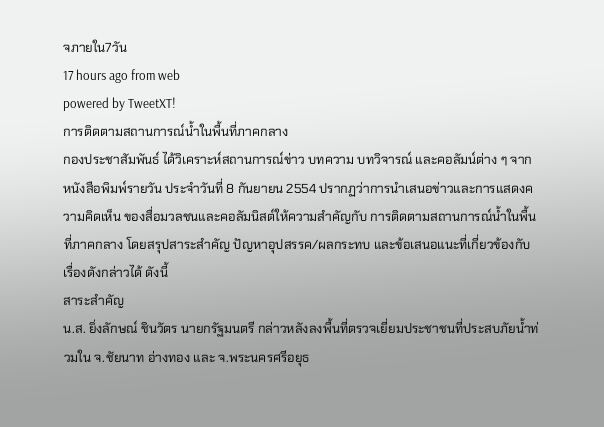จภายใน7วัน
17 hours ago from web
powered by TweetXT!
การติดตามสถานการณ์น้ำในพื้นที่ภาคกลาง
กองประชาสัมพันธ์ ได้วิเคราะห์สถานการณ์ข่าว บทความ บทวิจารณ์ และคอลัมน์ต่าง ๆ จากหนังสือพิมพ์รายวัน ประจำวันที่ 8 กันยายน 2554 ปรากฏว่าการนำเสนอข่าวและการแสดงความคิดเห็น ของสื่อมวลชนและคอลัมนิสต์ให้ความสำคัญกับ การติดตามสถานการณ์น้ำในพื้นที่ภาคกลาง โดยสรุปสาระสำคัญ ปัญหาอุปสรรค/ผลกระทบ และข้อเสนอแนะที่เกี่ยวข้องกับเรื่องดังกล่าวได้ ดังนี้
สาระสำคัญ
น.ส. ยิ่งลักษณ์ ชินวัตร นายกรัฐมนตรี กล่าวหลังลงพื้นที่ตรวจเยี่ยมประชาชนที่ประสบภัยน้ำท่วมใน จ.ชัยนาท อ่างทอง และ จ.พระนครศรีอยุธ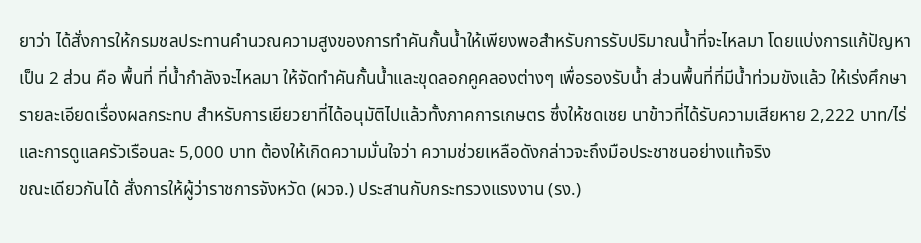ยาว่า ได้สั่งการให้กรมชลประทานคำนวณความสูงของการทำคันกั้นน้ำให้เพียงพอสำหรับการรับปริมาณน้ำที่จะไหลมา โดยแบ่งการแก้ปัญหาเป็น 2 ส่วน คือ พื้นที่ ที่น้ำกำลังจะไหลมา ให้จัดทำคันกั้นน้ำและขุดลอกคูคลองต่างๆ เพื่อรองรับน้ำ ส่วนพื้นที่ที่มีน้ำท่วมขังแล้ว ให้เร่งศึกษารายละเอียดเรื่องผลกระทบ สำหรับการเยียวยาที่ได้อนุมัติไปแล้วทั้งภาคการเกษตร ซึ่งให้ชดเชย นาข้าวที่ได้รับความเสียหาย 2,222 บาท/ไร่ และการดูแลครัวเรือนละ 5,000 บาท ต้องให้เกิดความมั่นใจว่า ความช่วยเหลือดังกล่าวจะถึงมือประชาชนอย่างแท้จริง
ขณะเดียวกันได้ สั่งการให้ผู้ว่าราชการจังหวัด (ผวจ.) ประสานกับกระทรวงแรงงาน (รง.)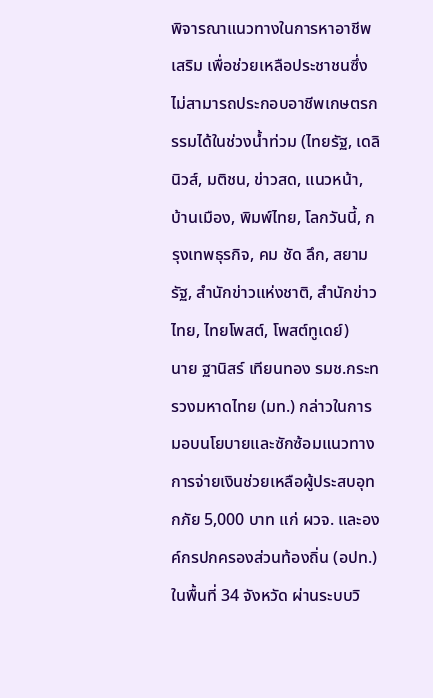พิจารณาแนวทางในการหาอาชีพเสริม เพื่อช่วยเหลือประชาชนซึ่งไม่สามารถประกอบอาชีพเกษตรกรรมได้ในช่วงน้ำท่วม (ไทยรัฐ, เดลินิวส์, มติชน, ข่าวสด, แนวหน้า, บ้านเมือง, พิมพ์ไทย, โลกวันนี้, กรุงเทพธุรกิจ, คม ชัด ลึก, สยามรัฐ, สำนักข่าวแห่งชาติ, สำนักข่าวไทย, ไทยโพสต์, โพสต์ทูเดย์)
นาย ฐานิสร์ เทียนทอง รมช.กระทรวงมหาดไทย (มท.) กล่าวในการมอบนโยบายและซักซ้อมแนวทางการจ่ายเงินช่วยเหลือผู้ประสบอุทกภัย 5,000 บาท แก่ ผวจ. และองค์กรปกครองส่วนท้องถิ่น (อปท.) ในพื้นที่ 34 จังหวัด ผ่านระบบวิ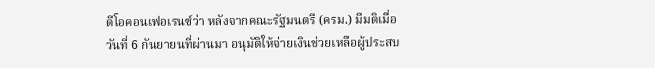ดีโอคอนเฟอเรนซ์ว่า หลังจากคณะรัฐมนตรี (ครม.) มีมติเมื่อวันที่ 6 กันยายนที่ผ่านมา อนุมัติให้จ่ายเงินช่วยเหลือผู้ประสบ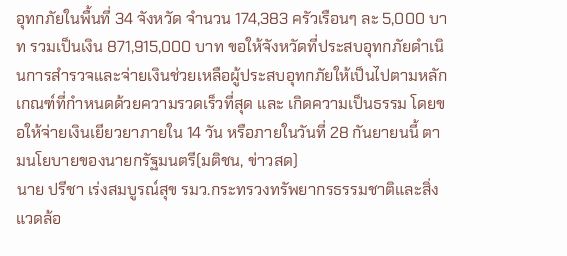อุทกภัยในพื้นที่ 34 จังหวัด จำนวน 174,383 ครัวเรือนๆ ละ 5,000 บาท รวมเป็นเงิน 871,915,000 บาท ขอให้จังหวัดที่ประสบอุทกภัยดำเนินการสำรวจและจ่ายเงินช่วยเหลือผู้ประสบอุทกภัยให้เป็นไปตามหลักเกณฑ์ที่กำหนดด้วยความรวดเร็วที่สุด และ เกิดความเป็นธรรม โดยขอให้จ่ายเงินเยียวยาภายใน 14 วัน หรือภายในวันที่ 28 กันยายนนี้ ตามนโยบายของนายกรัฐมนตรี(มติชน, ข่าวสด)
นาย ปรีชา เร่งสมบูรณ์สุข รมว.กระทรวงทรัพยากรธรรมชาติและสิ่งแวดล้อ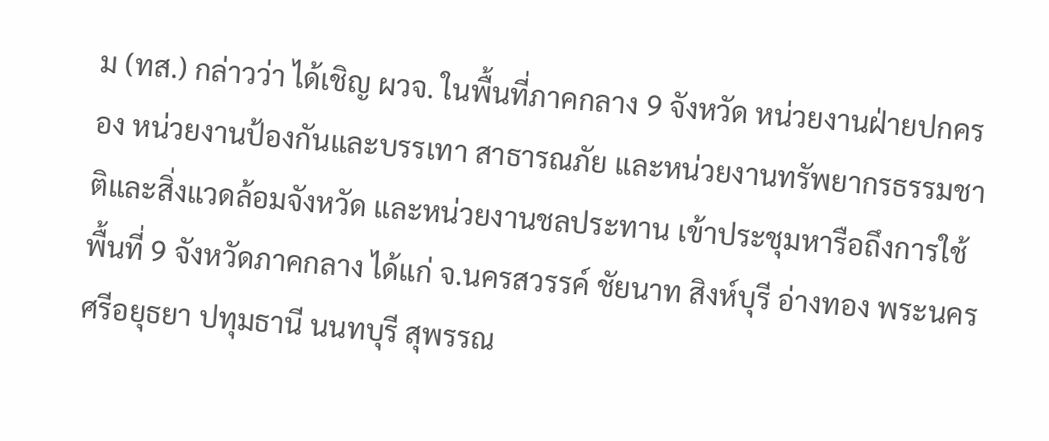ม (ทส.) กล่าวว่า ได้เชิญ ผวจ. ในพื้นที่ภาคกลาง 9 จังหวัด หน่วยงานฝ่ายปกครอง หน่วยงานป้องกันและบรรเทา สาธารณภัย และหน่วยงานทรัพยากรธรรมชาติและสิ่งแวดล้อมจังหวัด และหน่วยงานชลประทาน เข้าประชุมหารือถึงการใช้พื้นที่ 9 จังหวัดภาคกลาง ได้แก่ จ.นครสวรรค์ ชัยนาท สิงห์บุรี อ่างทอง พระนครศรีอยุธยา ปทุมธานี นนทบุรี สุพรรณ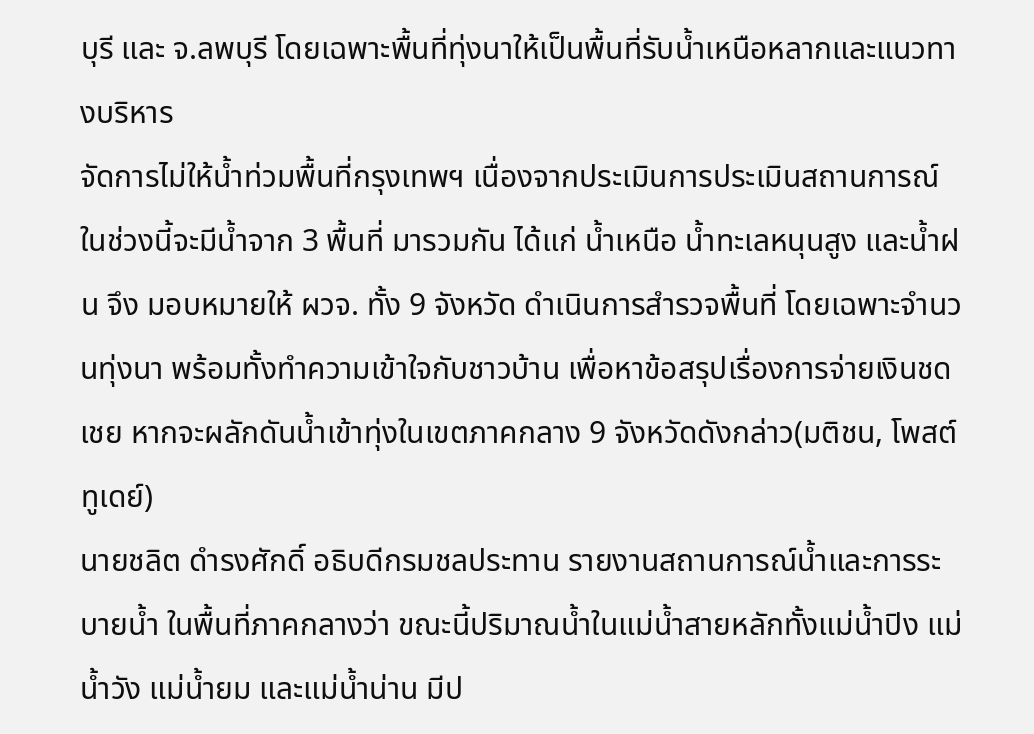บุรี และ จ.ลพบุรี โดยเฉพาะพื้นที่ทุ่งนาให้เป็นพื้นที่รับน้ำเหนือหลากและแนวทางบริหาร
จัดการไม่ให้น้ำท่วมพื้นที่กรุงเทพฯ เนื่องจากประเมินการประเมินสถานการณ์ในช่วงนี้จะมีน้ำจาก 3 พื้นที่ มารวมกัน ได้แก่ น้ำเหนือ น้ำทะเลหนุนสูง และน้ำฝน จึง มอบหมายให้ ผวจ. ทั้ง 9 จังหวัด ดำเนินการสำรวจพื้นที่ โดยเฉพาะจำนวนทุ่งนา พร้อมทั้งทำความเข้าใจกับชาวบ้าน เพื่อหาข้อสรุปเรื่องการจ่ายเงินชดเชย หากจะผลักดันน้ำเข้าทุ่งในเขตภาคกลาง 9 จังหวัดดังกล่าว(มติชน, โพสต์ทูเดย์)
นายชลิต ดำรงศักดิ์ อธิบดีกรมชลประทาน รายงานสถานการณ์น้ำและการระบายน้ำ ในพื้นที่ภาคกลางว่า ขณะนี้ปริมาณน้ำในแม่น้ำสายหลักทั้งแม่น้ำปิง แม่น้ำวัง แม่น้ำยม และแม่น้ำน่าน มีป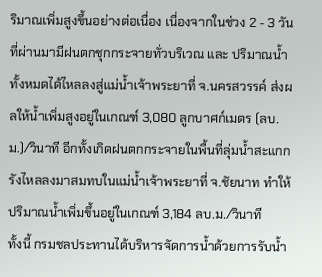ริมาณเพิ่มสูงขึ้นอย่างต่อเนื่อง เนื่องจากในช่วง 2 - 3 วันที่ผ่านมามีฝนตกชุกกระจายทั่วบริเวณ และ ปริมาณน้ำทั้งหมดได้ไหลลงสู่แม่น้ำเจ้าพระยาที่ จ.นครสวรรค์ ส่งผลให้น้ำเพิ่มสูงอยู่ในเกณฑ์ 3,080 ลูกบาศก์เมตร (ลบ.ม.)/วินาที อีกทั้งเกิดฝนตกกระจายในพื้นที่ลุ่มน้ำสะแกกรังไหลลงมาสมทบในแม่น้ำเจ้าพระยาที่ จ.ชัยนาท ทำให้ปริมาณน้ำเพิ่มขึ้นอยู่ในเกณฑ์ 3,184 ลบ.ม./วินาที
ทั้งนี้ กรมชลประทานได้บริหารจัดการน้ำด้วยการรับน้ำ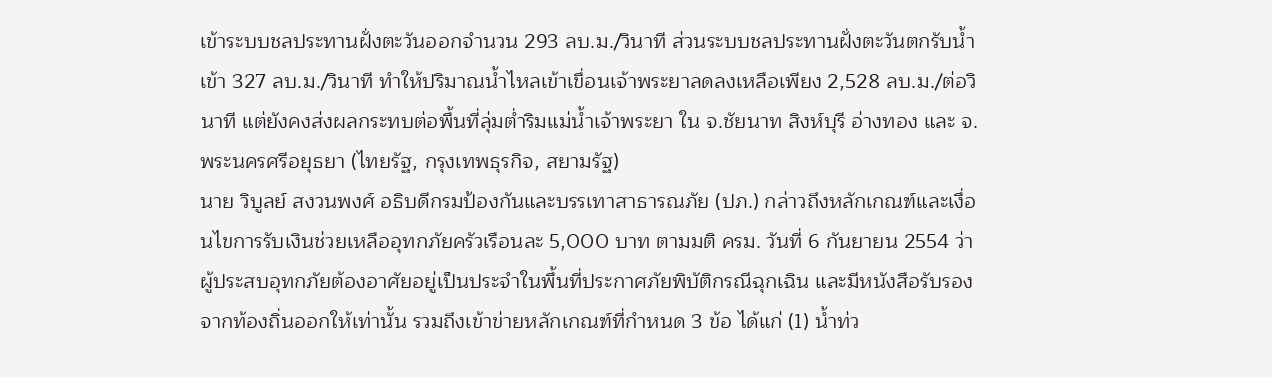เข้าระบบชลประทานฝั่งตะวันออกจำนวน 293 ลบ.ม./วินาที ส่วนระบบชลประทานฝั่งตะวันตกรับน้ำเข้า 327 ลบ.ม./วินาที ทำให้ปริมาณน้ำไหลเข้าเขื่อนเจ้าพระยาลดลงเหลือเพียง 2,528 ลบ.ม./ต่อวินาที แต่ยังคงส่งผลกระทบต่อพื้นที่ลุ่มต่ำริมแม่น้ำเจ้าพระยา ใน จ.ชัยนาท สิงห์บุรี อ่างทอง และ จ.พระนครศรีอยุธยา (ไทยรัฐ, กรุงเทพธุรกิจ, สยามรัฐ)
นาย วิบูลย์ สงวนพงศ์ อธิบดีกรมป้องกันและบรรเทาสาธารณภัย (ปภ.) กล่าวถึงหลักเกณฑ์และเงื่อนไขการรับเงินช่วยเหลืออุทกภัยครัวเรือนละ 5,000 บาท ตามมติ ครม. วันที่ 6 กันยายน 2554 ว่า ผู้ประสบอุทกภัยต้องอาศัยอยู่เป็นประจำในพื้นที่ประกาศภัยพิบัติกรณีฉุกเฉิน และมีหนังสือรับรองจากท้องถิ่นออกให้เท่านั้น รวมถึงเข้าข่ายหลักเกณฑ์ที่กำหนด 3 ข้อ ได้แก่ (1) น้ำท่ว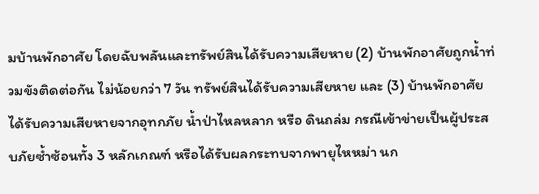มบ้านพักอาศัย โดยฉับพลันและทรัพย์สินได้รับความเสียหาย (2) บ้านพักอาศัยถูกน้ำท่วมขังติดต่อกัน ไม่น้อยกว่า 7 วัน ทรัพย์สินได้รับความเสียหาย และ (3) บ้านพักอาศัยได้รับความเสียหายจากอุทกภัย น้ำป่าไหลหลาก หรือ ดินถล่ม กรณีเข้าข่ายเป็นผู้ประสบภัยซ้ำซ้อนทั้ง 3 หลักเกณฑ์ หรือได้รับผลกระทบจากพายุไหหม่า นก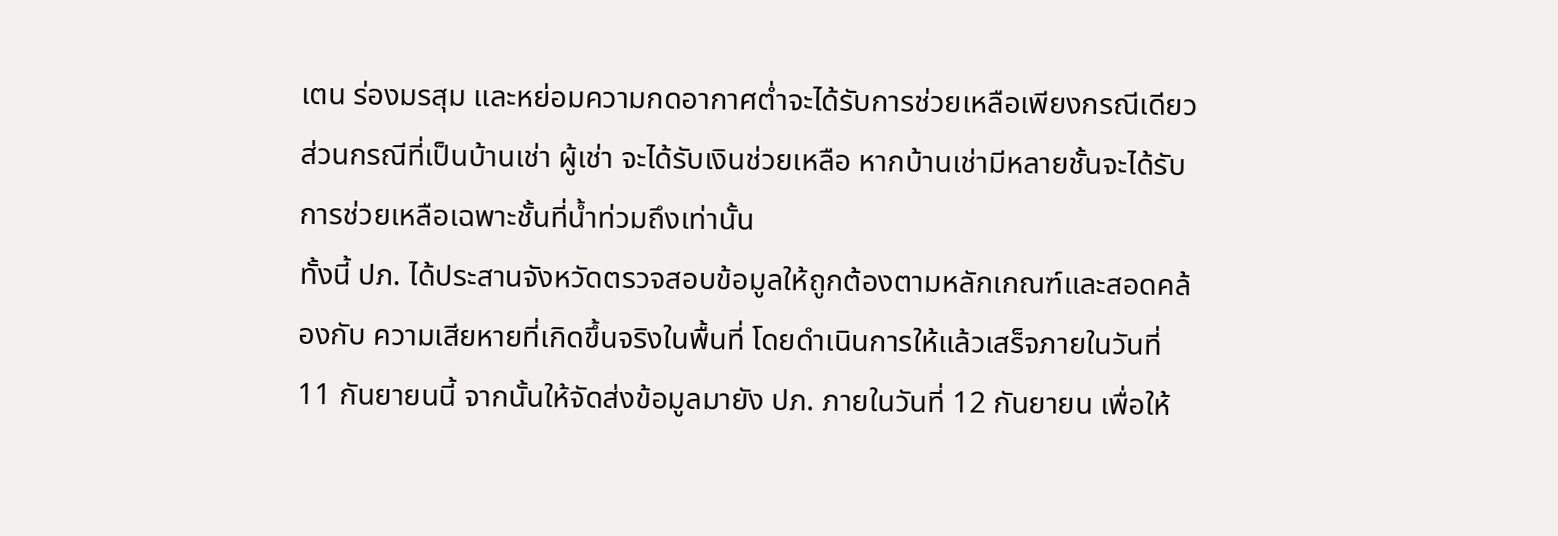เตน ร่องมรสุม และหย่อมความกดอากาศต่ำจะได้รับการช่วยเหลือเพียงกรณีเดียว ส่วนกรณีที่เป็นบ้านเช่า ผู้เช่า จะได้รับเงินช่วยเหลือ หากบ้านเช่ามีหลายชั้นจะได้รับการช่วยเหลือเฉพาะชั้นที่น้ำท่วมถึงเท่านั้น
ทั้งนี้ ปภ. ได้ประสานจังหวัดตรวจสอบข้อมูลให้ถูกต้องตามหลักเกณฑ์และสอดคล้องกับ ความเสียหายที่เกิดขึ้นจริงในพื้นที่ โดยดำเนินการให้แล้วเสร็จภายในวันที่ 11 กันยายนนี้ จากนั้นให้จัดส่งข้อมูลมายัง ปภ. ภายในวันที่ 12 กันยายน เพื่อให้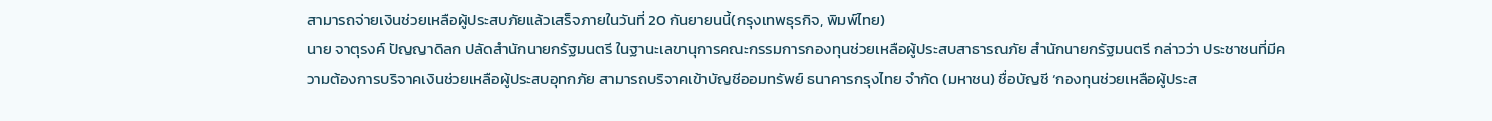สามารถจ่ายเงินช่วยเหลือผู้ประสบภัยแล้วเสร็จภายในวันที่ 20 กันยายนนี้(กรุงเทพธุรกิจ, พิมพ์ไทย)
นาย จาตุรงค์ ปัญญาดิลก ปลัดสำนักนายกรัฐมนตรี ในฐานะเลขานุการคณะกรรมการกองทุนช่วยเหลือผู้ประสบสาธารณภัย สำนักนายกรัฐมนตรี กล่าวว่า ประชาชนที่มีความต้องการบริจาคเงินช่วยเหลือผู้ประสบอุทกภัย สามารถบริจาคเข้าบัญชีออมทรัพย์ ธนาคารกรุงไทย จำกัด (มหาชน) ชื่อบัญชี ‘กองทุนช่วยเหลือผู้ประส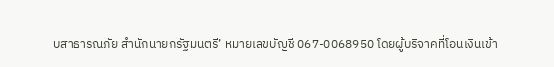บสาธารณภัย สำนักนายกรัฐมนตรี’ หมายเลขบัญชี 067-0068950 โดยผู้บริจาคที่โอนเงินเข้า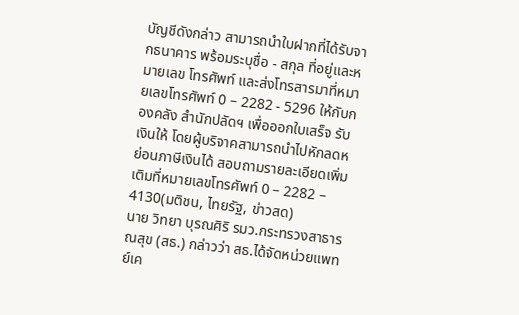บัญชีดังกล่าว สามารถนำใบฝากที่ได้รับจากธนาคาร พร้อมระบุชื่อ - สกุล ที่อยู่และหมายเลข โทรศัพท์ และส่งโทรสารมาที่หมายเลขโทรศัพท์ 0 – 2282 - 5296 ให้กับกองคลัง สำนักปลัดฯ เพื่อออกใบเสร็จ รับเงินให้ โดยผู้บริจาคสามารถนำไปหักลดหย่อนภาษีเงินได้ สอบถามรายละเอียดเพิ่มเติมที่หมายเลขโทรศัพท์ 0 – 2282 – 4130(มติชน, ไทยรัฐ, ข่าวสด)
นาย วิทยา บุรณศิริ รมว.กระทรวงสาธารณสุข (สธ.) กล่าวว่า สธ.ได้จัดหน่วยแพทย์เค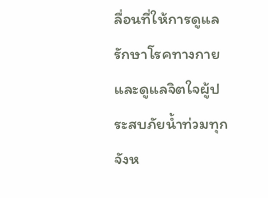ลื่อนที่ให้การดูแลรักษาโรคทางกายและดูแลจิตใจผู้ประสบภัยน้ำท่วมทุกจังห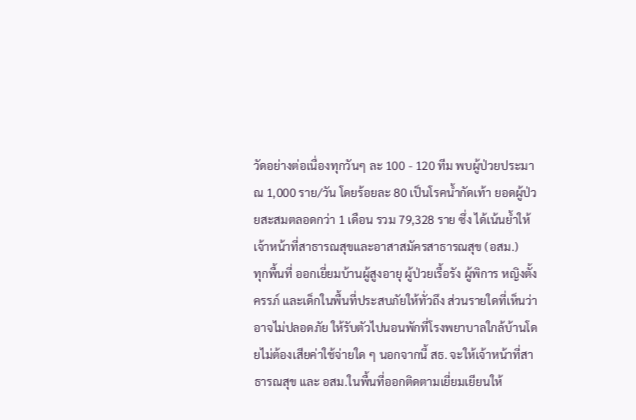วัดอย่างต่อเนื่องทุกวันๆ ละ 100 - 120 ทีม พบผู้ป่วยประมาณ 1,000 ราย/วัน โดยร้อยละ 80 เป็นโรคน้ำกัดเท้า ยอดผู้ป่วยสะสมตลอดกว่า 1 เดือน รวม 79,328 ราย ซึ่ง ได้เน้นย้ำให้เจ้าหน้าที่สาธารณสุขและอาสาสมัครสาธารณสุข (อสม.)
ทุกพื้นที่ ออกเยี่ยมบ้านผู้สูงอายุ ผู้ป่วยเรื้อรัง ผู้พิการ หญิงตั้งครรภ์ และเด็กในพื้นที่ประสบภัยให้ทั่วถึง ส่วนรายใดที่เห็นว่าอาจไม่ปลอดภัย ให้รับตัวไปนอนพักที่โรงพยาบาลใกล้บ้านโดยไม่ต้องเสียค่าใช้จ่ายใด ๆ นอกจากนี้ สธ. จะให้เจ้าหน้าที่สาธารณสุข และ อสม.ในพื้นที่ออกติดตามเยี่ยมเยียนให้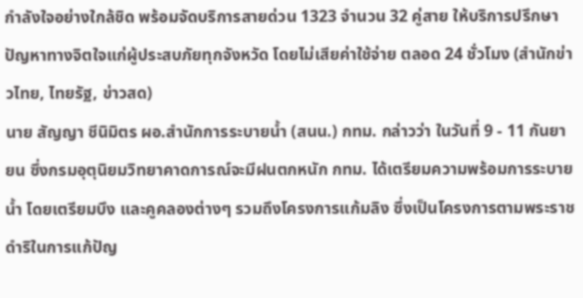กำลังใจอย่างใกล้ชิด พร้อมจัดบริการสายด่วน 1323 จำนวน 32 คู่สาย ให้บริการปรึกษาปัญหาทางจิตใจแก่ผู้ประสบภัยทุกจังหวัด โดยไม่เสียค่าใช้จ่าย ตลอด 24 ชั่วโมง (สำนักข่าวไทย, ไทยรัฐ, ข่าวสด)
นาย สัญญา ชีนิมิตร ผอ.สำนักการระบายน้ำ (สนน.) กทม. กล่าวว่า ในวันที่ 9 - 11 กันยายน ซึ่งกรมอุตุนิยมวิทยาคาดการณ์จะมีฝนตกหนัก กทม. ได้เตรียมความพร้อมการระบายน้ำ โดยเตรียมบึง และคูคลองต่างๆ รวมถึงโครงการแก้มลิง ซึ่งเป็นโครงการตามพระราชดำริในการแก้ปัญ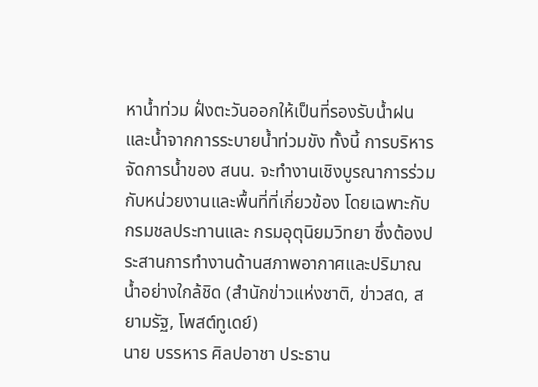หาน้ำท่วม ฝั่งตะวันออกให้เป็นที่รองรับน้ำฝนและน้ำจากการระบายน้ำท่วมขัง ทั้งนี้ การบริหารจัดการน้ำของ สนน. จะทำงานเชิงบูรณาการร่วมกับหน่วยงานและพื้นที่ที่เกี่ยวข้อง โดยเฉพาะกับกรมชลประทานและ กรมอุตุนิยมวิทยา ซึ่งต้องประสานการทำงานด้านสภาพอากาศและปริมาณน้ำอย่างใกล้ชิด (สำนักข่าวแห่งชาติ, ข่าวสด, สยามรัฐ, โพสต์ทูเดย์)
นาย บรรหาร ศิลปอาชา ประธาน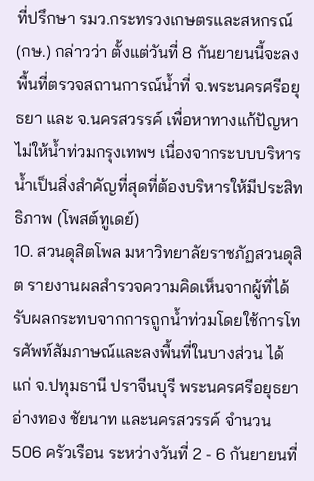ที่ปรึกษา รมว.กระทรวงเกษตรและสหกรณ์ (กษ.) กล่าวว่า ตั้งแต่วันที่ 8 กันยายนนี้จะลงพื้นที่ตรวจสถานการณ์น้ำที่ จ.พระนครศรีอยุธยา และ จ.นครสวรรค์ เพื่อหาทางแก้ปัญหาไม่ให้น้ำท่วมกรุงเทพฯ เนื่องจากระบบบริหารน้ำเป็นสิ่งสำคัญที่สุดที่ต้องบริหารให้มีประสิทธิภาพ (โพสต์ทูเดย์)
10. สวนดุสิตโพล มหาวิทยาลัยราชภัฏสวนดุสิต รายงานผลสำรวจความคิดเห็นจากผู้ที่ได้รับผลกระทบจากการถูกน้ำท่วมโดยใช้การโทรศัพท์สัมภาษณ์และลงพื้นที่ในบางส่วน ได้แก่ จ.ปทุมธานี ปราจีนบุรี พระนครศรีอยุธยา อ่างทอง ชัยนาท และนครสวรรค์ จำนวน 506 ครัวเรือน ระหว่างวันที่ 2 - 6 กันยายนที่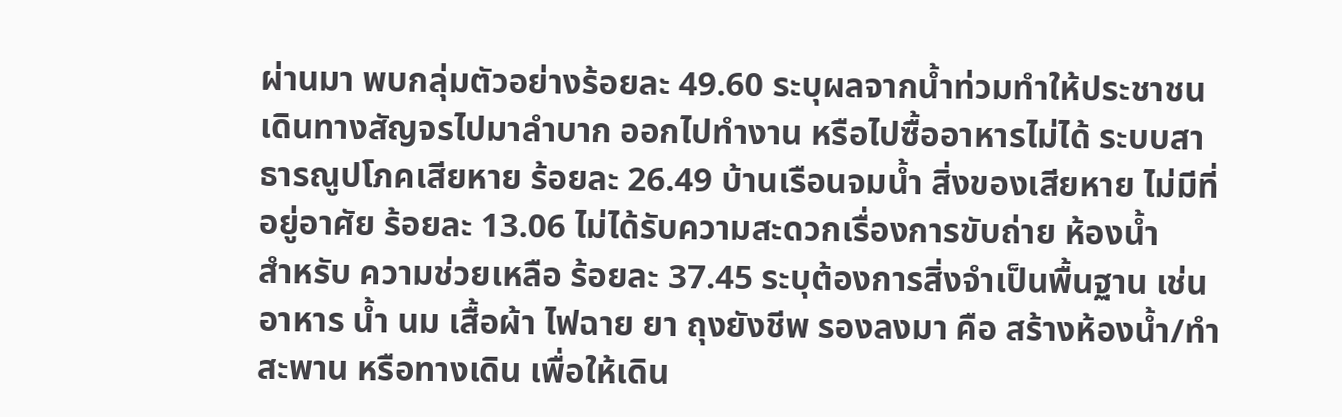ผ่านมา พบกลุ่มตัวอย่างร้อยละ 49.60 ระบุผลจากน้ำท่วมทำให้ประชาชนเดินทางสัญจรไปมาลำบาก ออกไปทำงาน หรือไปซื้ออาหารไม่ได้ ระบบสาธารณูปโภคเสียหาย ร้อยละ 26.49 บ้านเรือนจมน้ำ สิ่งของเสียหาย ไม่มีที่อยู่อาศัย ร้อยละ 13.06 ไม่ได้รับความสะดวกเรื่องการขับถ่าย ห้องน้ำ
สำหรับ ความช่วยเหลือ ร้อยละ 37.45 ระบุต้องการสิ่งจำเป็นพื้นฐาน เช่น อาหาร น้ำ นม เสื้อผ้า ไฟฉาย ยา ถุงยังชีพ รองลงมา คือ สร้างห้องน้ำ/ทำสะพาน หรือทางเดิน เพื่อให้เดิน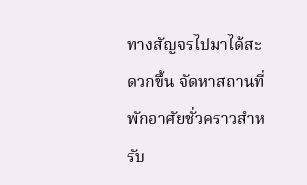ทางสัญจรไปมาได้สะดวกขึ้น จัดหาสถานที่พักอาศัยชั่วคราวสำหรับ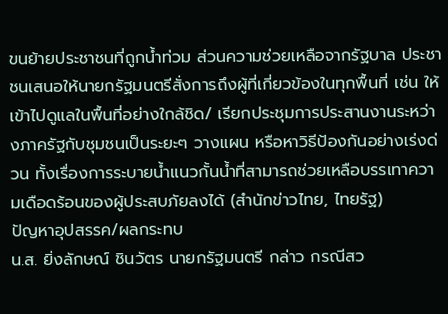ขนย้ายประชาชนที่ถูกน้ำท่วม ส่วนความช่วยเหลือจากรัฐบาล ประชาชนเสนอให้นายกรัฐมนตรีสั่งการถึงผู้ที่เกี่ยวข้องในทุกพื้นที่ เช่น ให้เข้าไปดูแลในพื้นที่อย่างใกล้ชิด/ เรียกประชุมการประสานงานระหว่างภาครัฐกับชุมชนเป็นระยะๆ วางแผน หรือหาวิธีป้องกันอย่างเร่งด่วน ทั้งเรื่องการระบายน้ำแนวกั้นน้ำที่สามารถช่วยเหลือบรรเทาความเดือดร้อนของผู้ประสบภัยลงได้ (สำนักข่าวไทย, ไทยรัฐ)
ปัญหาอุปสรรค/ผลกระทบ
น.ส. ยิ่งลักษณ์ ชินวัตร นายกรัฐมนตรี กล่าว กรณีสว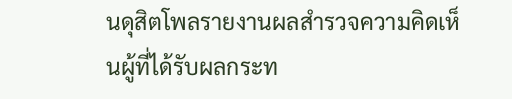นดุสิตโพลรายงานผลสำรวจความคิดเห็นผู้ที่ได้รับผลกระท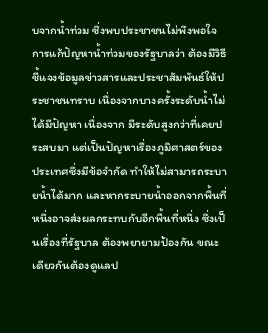บจากน้ำท่วม ซึ่งพบประชาชนไม่พึงพอใจการแก้ปัญหาน้ำท่วมของรัฐบาลว่า ต้องมีวิธีชี้แจงข้อมูลข่าวสารและประชาสัมพันธ์ให้ประชาชนทราบ เนื่องจากบางครั้งระดับน้ำไม่ได้มีปัญหา เนื่องจาก มีระดับสูงกว่าที่เคยประสบมา แต่เป็นปัญหาเรื่องภูมิศาสตร์ของประเทศซึ่งมีข้อจำกัด ทำให้ไม่สามารถระบายน้ำได้มาก และหากระบายน้ำออกจากพื้นที่หนึ่งอาจส่งผลกระทบกับอีกพื้นที่หนึ่ง ซึ่งเป็นเรื่องที่รัฐบาล ต้องพยายามป้องกัน ขณะเดียวกันต้องดูแลป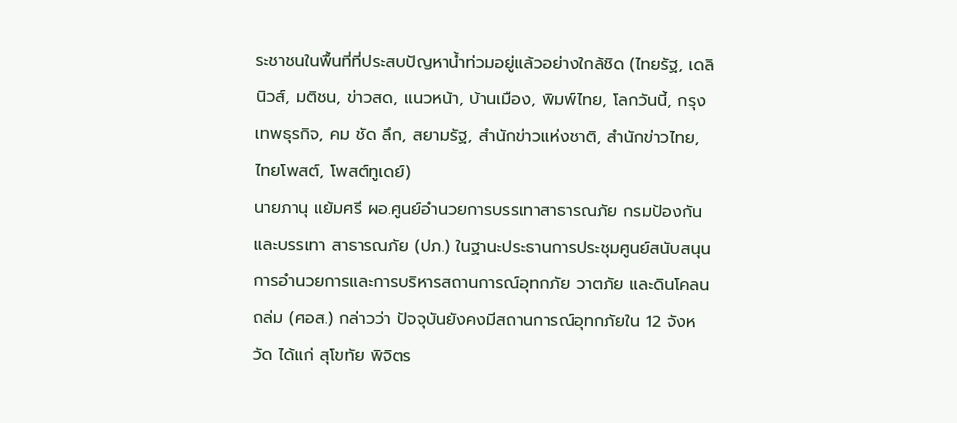ระชาชนในพื้นที่ที่ประสบปัญหาน้ำท่วมอยู่แล้วอย่างใกล้ชิด (ไทยรัฐ, เดลินิวส์, มติชน, ข่าวสด, แนวหน้า, บ้านเมือง, พิมพ์ไทย, โลกวันนี้, กรุงเทพธุรกิจ, คม ชัด ลึก, สยามรัฐ, สำนักข่าวแห่งชาติ, สำนักข่าวไทย, ไทยโพสต์, โพสต์ทูเดย์)
นายภานุ แย้มศรี ผอ.ศูนย์อำนวยการบรรเทาสาธารณภัย กรมป้องกันและบรรเทา สาธารณภัย (ปภ.) ในฐานะประธานการประชุมศูนย์สนับสนุนการอำนวยการและการบริหารสถานการณ์อุทกภัย วาตภัย และดินโคลนถล่ม (ศอส.) กล่าวว่า ปัจจุบันยังคงมีสถานการณ์อุทกภัยใน 12 จังหวัด ได้แก่ สุโขทัย พิจิตร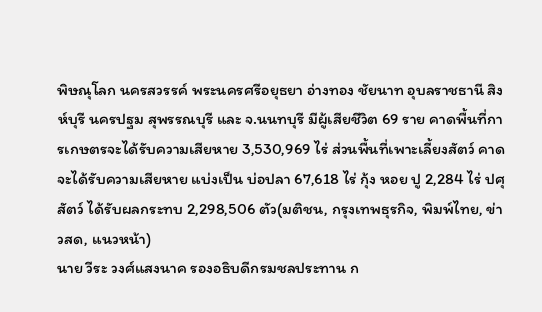พิษณุโลก นครสวรรค์ พระนครศรีอยุธยา อ่างทอง ชัยนาท อุบลราชธานี สิงห์บุรี นครปฐม สุพรรณบุรี และ จ.นนทบุรี มีผู้เสียชีวิต 69 ราย คาดพื้นที่การเกษตรจะได้รับความเสียหาย 3,530,969 ไร่ ส่วนพื้นที่เพาะเลี้ยงสัตว์ คาดจะได้รับความเสียหาย แบ่งเป็น บ่อปลา 67,618 ไร่ กุ้ง หอย ปู 2,284 ไร่ ปศุสัตว์ ได้รับผลกระทบ 2,298,506 ตัว(มติชน, กรุงเทพธุรกิจ, พิมพ์ไทย, ข่าวสด, แนวหน้า)
นาย วีระ วงศ์แสงนาค รองอธิบดีกรมชลประทาน ก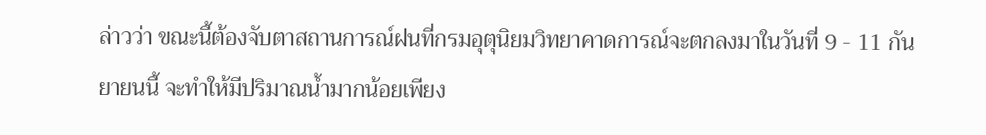ล่าวว่า ขณะนี้ต้องจับตาสถานการณ์ฝนที่กรมอุตุนิยมวิทยาคาดการณ์จะตกลงมาในวันที่ 9 - 11 กันยายนนี้ จะทำให้มีปริมาณน้ำมากน้อยเพียง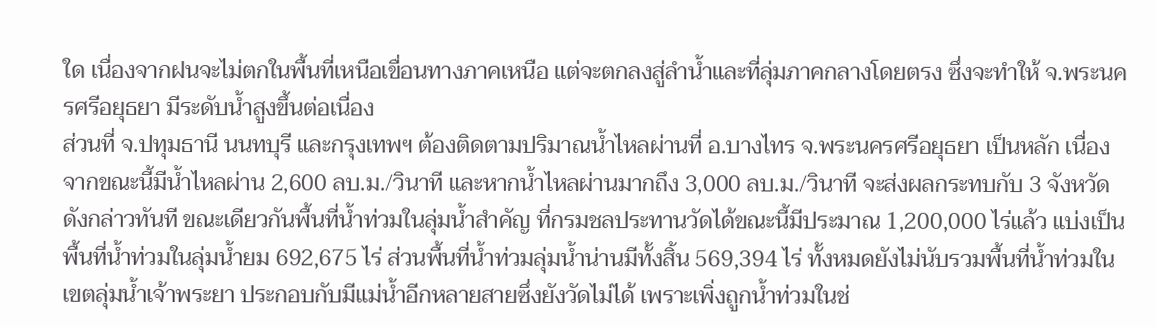ใด เนื่องจากฝนจะไม่ตกในพื้นที่เหนือเขื่อนทางภาคเหนือ แต่จะตกลงสู่ลำน้ำและที่ลุ่มภาคกลางโดยตรง ซึ่งจะทำให้ จ.พระนครศรีอยุธยา มีระดับน้ำสูงขึ้นต่อเนื่อง
ส่วนที่ จ.ปทุมธานี นนทบุรี และกรุงเทพฯ ต้องติดตามปริมาณน้ำไหลผ่านที่ อ.บางไทร จ.พระนครศรีอยุธยา เป็นหลัก เนื่องจากขณะนี้มีน้ำไหลผ่าน 2,600 ลบ.ม./วินาที และหากน้ำไหลผ่านมากถึง 3,000 ลบ.ม./วินาที จะส่งผลกระทบกับ 3 จังหวัดดังกล่าวทันที ขณะเดียวกันพื้นที่น้ำท่วมในลุ่มน้ำสำคัญ ที่กรมชลประทานวัดได้ขณะนี้มีประมาณ 1,200,000 ไร่แล้ว แบ่งเป็นพื้นที่น้ำท่วมในลุ่มน้ำยม 692,675 ไร่ ส่วนพื้นที่น้ำท่วมลุ่มน้ำน่านมีทั้งสิ้น 569,394 ไร่ ทั้งหมดยังไม่นับรวมพื้นที่น้ำท่วมในเขตลุ่มน้ำเจ้าพระยา ประกอบกับมีแม่น้ำอีกหลายสายซึ่งยังวัดไม่ได้ เพราะเพิ่งถูกน้ำท่วมในช่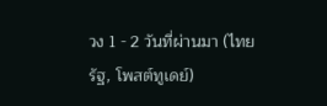วง 1 - 2 วันที่ผ่านมา (ไทยรัฐ, โพสต์ทูเดย์)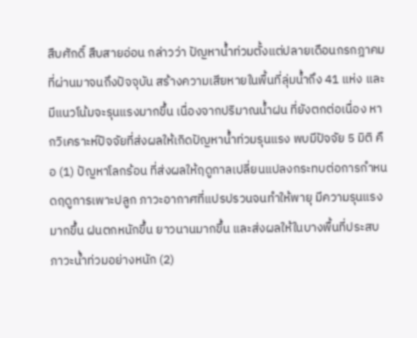สืบศักดิ์ สืบสายอ่อน กล่าวว่า ปัญหาน้ำท่วมตั้งแต่ปลายเดือนกรกฎาคมที่ผ่านมาจนถึงปัจจุบัน สร้างความเสียหายในพื้นที่ลุ่มน้ำถึง 41 แห่ง และมีแนวโน้มจะรุนแรงมากขึ้น เนื่องจากปริมาณน้ำฝน ที่ยังตกต่อเนื่อง หากวิเคราะห์ปัจจัยที่ส่งผลให้เกิดปัญหาน้ำท่วมรุนแรง พบมีปัจจัย 5 มิติ คือ (1) ปัญหาโลกร้อน ที่ส่งผลให้ฤดูกาลเปลี่ยนแปลงกระทบต่อการกำหนดฤดูการเพาะปลูก ภาวะอากาศที่แปรปรวนจนทำให้พายุ มีความรุนแรงมากขึ้น ฝนตกหนักขึ้น ยาวนานมากขึ้น และส่งผลให้ในบางพื้นที่ประสบภาวะน้ำท่วมอย่างหนัก (2)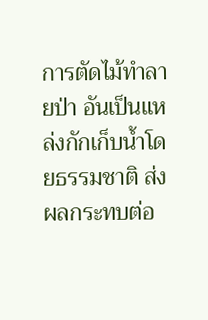การตัดไม้ทำลายป่า อันเป็นแหล่งกักเก็บน้ำโดยธรรมชาติ ส่งผลกระทบต่อ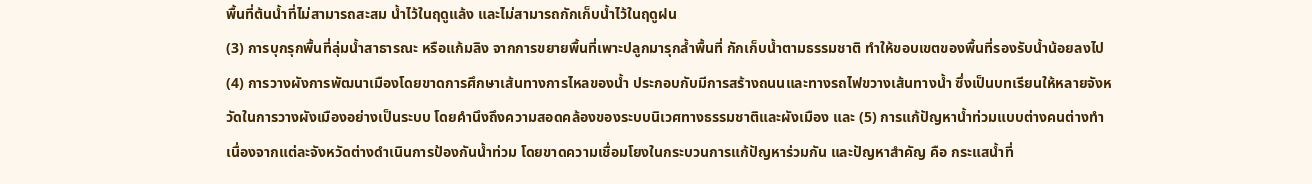พื้นที่ต้นน้ำที่ไม่สามารถสะสม น้ำไว้ในฤดูแล้ง และไม่สามารถกักเก็บน้ำไว้ในฤดูฝน
(3) การบุกรุกพื้นที่ลุ่มน้ำสาธารณะ หรือแก้มลิง จากการขยายพื้นที่เพาะปลูกมารุกล้ำพื้นที่ กักเก็บน้ำตามธรรมชาติ ทำให้ขอบเขตของพื้นที่รองรับน้ำน้อยลงไป (4) การวางผังการพัฒนาเมืองโดยขาดการศึกษาเส้นทางการไหลของน้ำ ประกอบกับมีการสร้างถนนและทางรถไฟขวางเส้นทางน้ำ ซึ่งเป็นบทเรียนให้หลายจังหวัดในการวางผังเมืองอย่างเป็นระบบ โดยคำนึงถึงความสอดคล้องของระบบนิเวศทางธรรมชาติและผังเมือง และ (5) การแก้ปัญหาน้ำท่วมแบบต่างคนต่างทำ เนื่องจากแต่ละจังหวัดต่างดำเนินการป้องกันน้ำท่วม โดยขาดความเชื่อมโยงในกระบวนการแก้ปัญหาร่วมกัน และปัญหาสำคัญ คือ กระแสน้ำที่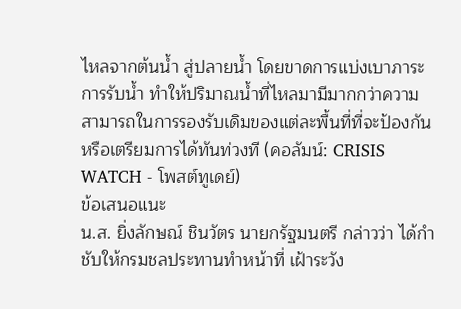ไหลจากต้นน้ำ สู่ปลายน้ำ โดยขาดการแบ่งเบาภาระการรับน้ำ ทำให้ปริมาณน้ำที่ไหลมามีมากกว่าความสามารถในการรองรับเดิมของแต่ละพื้นที่ที่จะป้องกัน หรือเตรียมการได้ทันท่วงที (คอลัมน์: CRISIS WATCH - โพสต์ทูเดย์)
ข้อเสนอแนะ
น.ส. ยิ่งลักษณ์ ชินวัตร นายกรัฐมนตรี กล่าวว่า ได้กำชับให้กรมชลประทานทำหน้าที่ เฝ้าระวัง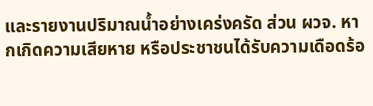และรายงานปริมาณน้ำอย่างเคร่งครัด ส่วน ผวจ. หากเกิดความเสียหาย หรือประชาชนได้รับความเดือดร้อ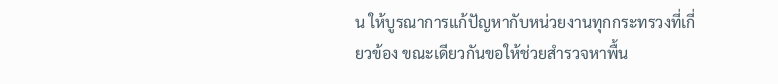น ให้บูรณาการแก้ปัญหากับหน่วยงานทุกกระทรวงที่เกี่ยวข้อง ขณะเดียวกันขอให้ช่วยสำรวจหาพื้น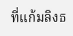ที่แก้มลิงธ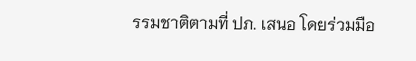รรมชาติตามที่ ปภ. เสนอ โดยร่วมมือ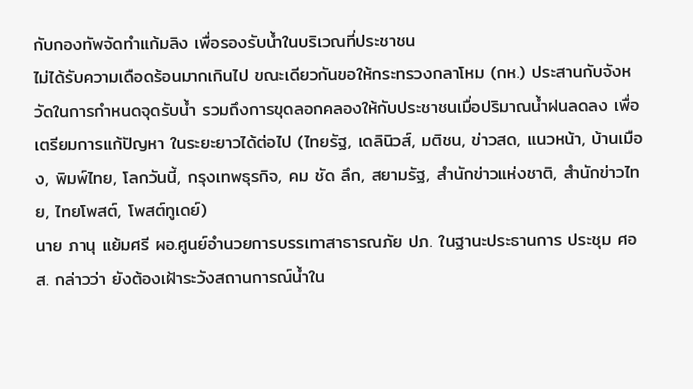กับกองทัพจัดทำแก้มลิง เพื่อรองรับน้ำในบริเวณที่ประชาชน
ไม่ได้รับความเดือดร้อนมากเกินไป ขณะเดียวกันขอให้กระทรวงกลาโหม (กห.) ประสานกับจังหวัดในการกำหนดจุดรับน้ำ รวมถึงการขุดลอกคลองให้กับประชาชนเมื่อปริมาณน้ำฝนลดลง เพื่อเตรียมการแก้ปัญหา ในระยะยาวได้ต่อไป (ไทยรัฐ, เดลินิวส์, มติชน, ข่าวสด, แนวหน้า, บ้านเมือง, พิมพ์ไทย, โลกวันนี้, กรุงเทพธุรกิจ, คม ชัด ลึก, สยามรัฐ, สำนักข่าวแห่งชาติ, สำนักข่าวไทย, ไทยโพสต์, โพสต์ทูเดย์)
นาย ภานุ แย้มศรี ผอ.ศูนย์อำนวยการบรรเทาสาธารณภัย ปภ. ในฐานะประธานการ ประชุม ศอส. กล่าวว่า ยังต้องเฝ้าระวังสถานการณ์น้ำใน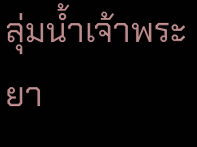ลุ่มน้ำเจ้าพระยา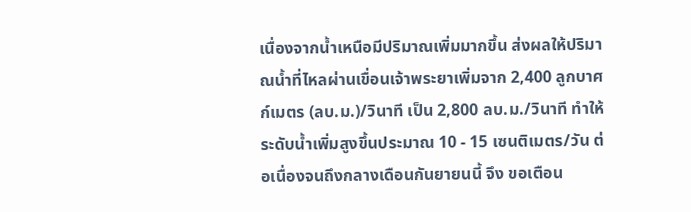เนื่องจากน้ำเหนือมีปริมาณเพิ่มมากขึ้น ส่งผลให้ปริมาณน้ำที่ไหลผ่านเขื่อนเจ้าพระยาเพิ่มจาก 2,400 ลูกบาศก์เมตร (ลบ.ม.)/วินาที เป็น 2,800 ลบ.ม./วินาที ทำให้ระดับน้ำเพิ่มสูงขึ้นประมาณ 10 - 15 เซนติเมตร/วัน ต่อเนื่องจนถึงกลางเดือนกันยายนนี้ จึง ขอเตือน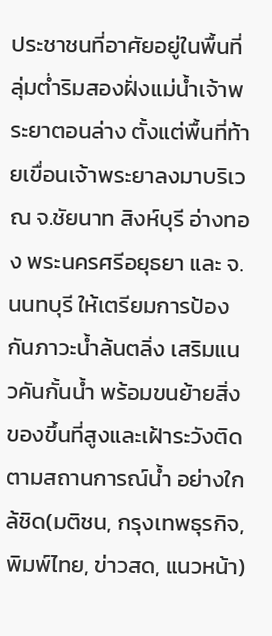ประชาชนที่อาศัยอยู่ในพื้นที่ลุ่มต่ำริมสองฝั่งแม่น้ำเจ้าพระยาตอนล่าง ตั้งแต่พื้นที่ท้ายเขื่อนเจ้าพระยาลงมาบริเวณ จ.ชัยนาท สิงห์บุรี อ่างทอง พระนครศรีอยุธยา และ จ.นนทบุรี ให้เตรียมการป้องกันภาวะน้ำล้นตลิ่ง เสริมแนวคันกั้นน้ำ พร้อมขนย้ายสิ่งของขึ้นที่สูงและเฝ้าระวังติดตามสถานการณ์น้ำ อย่างใกล้ชิด(มติชน, กรุงเทพธุรกิจ, พิมพ์ไทย, ข่าวสด, แนวหน้า)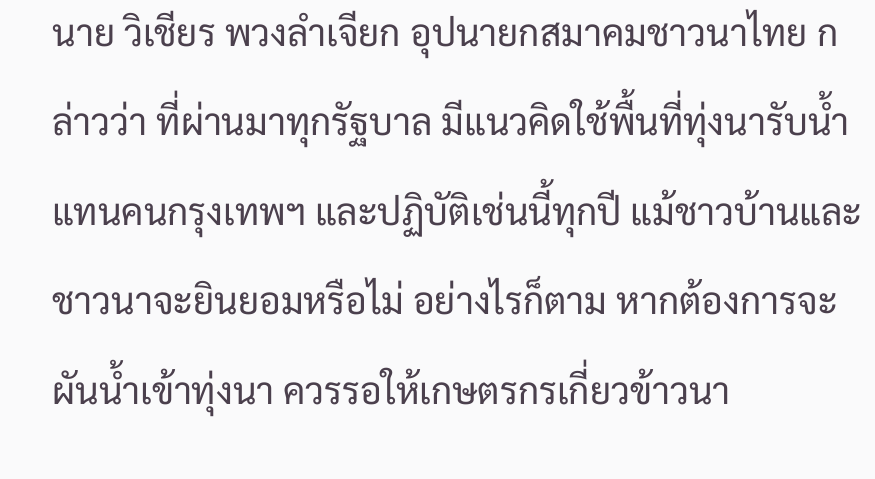นาย วิเชียร พวงลำเจียก อุปนายกสมาคมชาวนาไทย กล่าวว่า ที่ผ่านมาทุกรัฐบาล มีแนวคิดใช้พื้นที่ทุ่งนารับน้ำแทนคนกรุงเทพฯ และปฏิบัติเช่นนี้ทุกปี แม้ชาวบ้านและชาวนาจะยินยอมหรือไม่ อย่างไรก็ตาม หากต้องการจะผันน้ำเข้าทุ่งนา ควรรอให้เกษตรกรเกี่ยวข้าวนา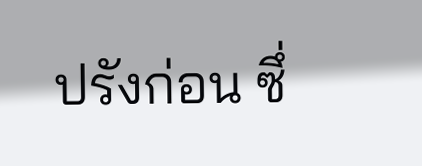ปรังก่อน ซึ่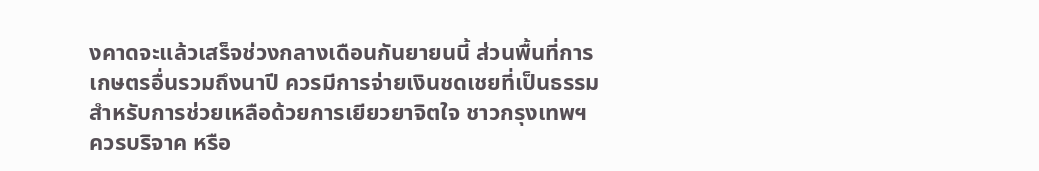งคาดจะแล้วเสร็จช่วงกลางเดือนกันยายนนี้ ส่วนพื้นที่การเกษตรอื่นรวมถึงนาปี ควรมีการจ่ายเงินชดเชยที่เป็นธรรม สำหรับการช่วยเหลือด้วยการเยียวยาจิตใจ ชาวกรุงเทพฯ ควรบริจาค หรือ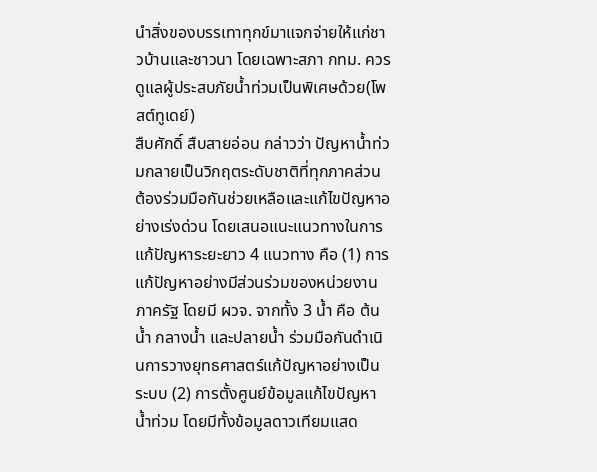นำสิ่งของบรรเทาทุกข์มาแจกจ่ายให้แก่ชาวบ้านและชาวนา โดยเฉพาะสภา กทม. ควรดูแลผู้ประสบภัยน้ำท่วมเป็นพิเศษด้วย(โพสต์ทูเดย์)
สืบศักดิ์ สืบสายอ่อน กล่าวว่า ปัญหาน้ำท่วมกลายเป็นวิกฤตระดับชาติที่ทุกภาคส่วน ต้องร่วมมือกันช่วยเหลือและแก้ไขปัญหาอย่างเร่งด่วน โดยเสนอแนะแนวทางในการแก้ปัญหาระยะยาว 4 แนวทาง คือ (1) การแก้ปัญหาอย่างมีส่วนร่วมของหน่วยงานภาครัฐ โดยมี ผวจ. จากทั้ง 3 น้ำ คือ ต้นน้ำ กลางน้ำ และปลายน้ำ ร่วมมือกันดำเนินการวางยุทธศาสตร์แก้ปัญหาอย่างเป็นระบบ (2) การตั้งศูนย์ข้อมูลแก้ไขปัญหาน้ำท่วม โดยมีทั้งข้อมูลดาวเทียมแสด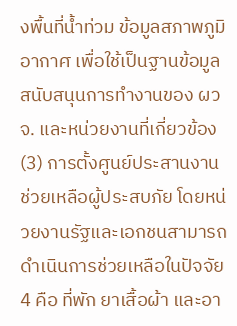งพื้นที่น้ำท่วม ข้อมูลสภาพภูมิอากาศ เพื่อใช้เป็นฐานข้อมูลสนับสนุนการทำงานของ ผวจ. และหน่วยงานที่เกี่ยวข้อง (3) การตั้งศูนย์ประสานงานช่วยเหลือผู้ประสบภัย โดยหน่วยงานรัฐและเอกชนสามารถดำเนินการช่วยเหลือในปัจจัย 4 คือ ที่พัก ยาเสื้อผ้า และอา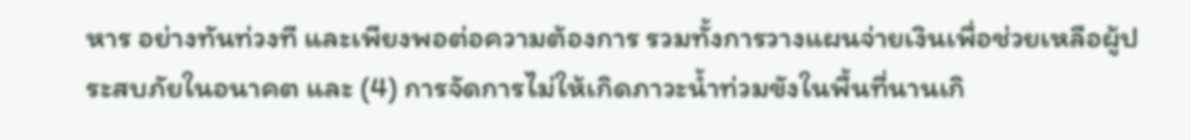หาร อย่างทันท่วงที และเพียงพอต่อความต้องการ รวมทั้งการวางแผนจ่ายเงินเพื่อช่วยเหลือผู้ประสบภัยในอนาคต และ (4) การจัดการไม่ให้เกิดภาวะน้ำท่วมขังในพื้นที่นานเกิ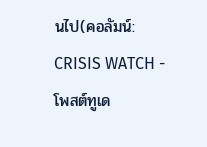นไป(คอลัมน์: CRISIS WATCH - โพสต์ทูเด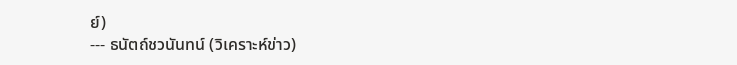ย์)
--- ธนัตถ์ชวนันทน์ (วิเคราะห์ข่าว)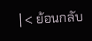| < ย้อนกลับ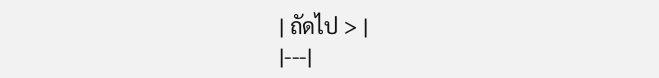| ถัดไป > |
|---|